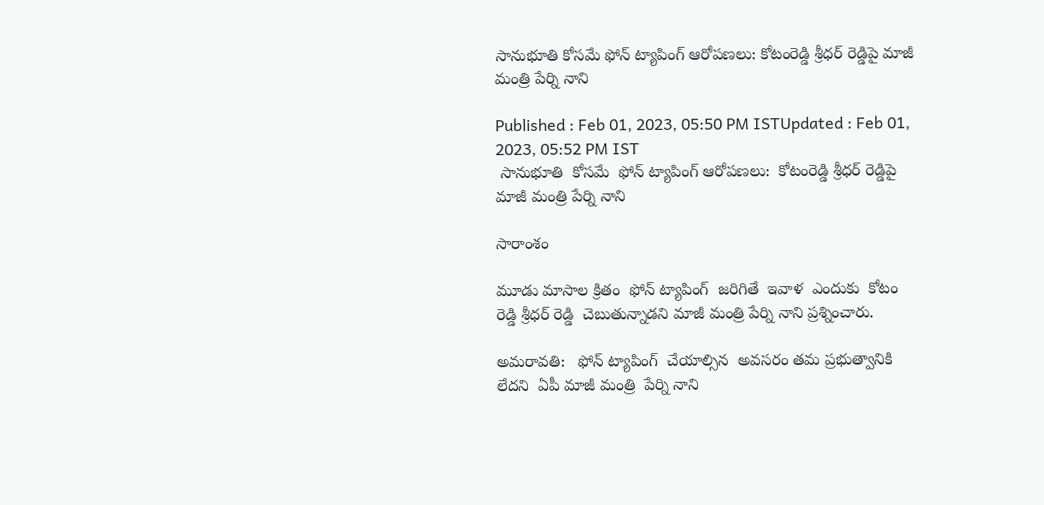సానుభూతి కోసమే ఫోన్ ట్యాపింగ్ ఆరోపణలు: కోటంరెడ్డి శ్రీధర్ రెడ్డిపై మాజీ మంత్రి పేర్ని నాని

Published : Feb 01, 2023, 05:50 PM ISTUpdated : Feb 01, 2023, 05:52 PM IST
 సానుభూతి  కోసమే  ఫోన్ ట్యాపింగ్ ఆరోపణలు:  కోటంరెడ్డి శ్రీధర్ రెడ్డిపై  మాజీ మంత్రి పేర్ని నాని

సారాంశం

మూడు మాసాల క్రితం  ఫోన్ ట్యాపింగ్  జరిగితే  ఇవాళ  ఎందుకు  కోటం రెడ్డి శ్రీధర్ రెడ్డి  చెబుతున్నాడని మాజీ మంత్రి పేర్ని నాని ప్రశ్నించారు.

అమరావతి:   ఫోన్ ట్యాపింగ్  చేయాల్సిన  అవసరం తమ ప్రభుత్వానికి లేదని  ఏపీ మాజీ మంత్రి  పేర్ని నాని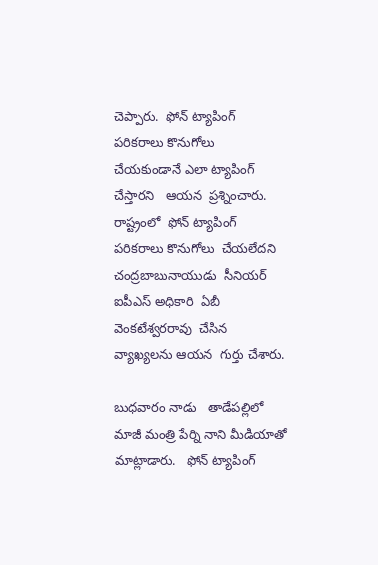చెప్పారు.  ఫోన్ ట్యాపింగ్  పరికరాలు కొనుగోలు  చేయకుండానే ఎలా ట్యాపింగ్  చేస్తారని   ఆయన  ప్రశ్నించారు.  రాష్ట్రంలో  ఫోన్ ట్యాపింగ్ పరికరాలు కొనుగోలు  చేయలేదని  చంద్రబాబునాయుడు  సీనియర్ ఐపీఎస్ అధికారి  ఏబీ వెంకటేశ్వరరావు  చేసిన వ్యాఖ్యలను ఆయన  గుర్తు చేశారు.

బుధవారం నాడు   తాడేపల్లిలో  మాజీ మంత్రి పేర్ని నాని మీడియాతో మాట్లాడారు.   ఫోన్ ట్యాపింగ్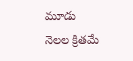మూడు  నెలల క్రితమే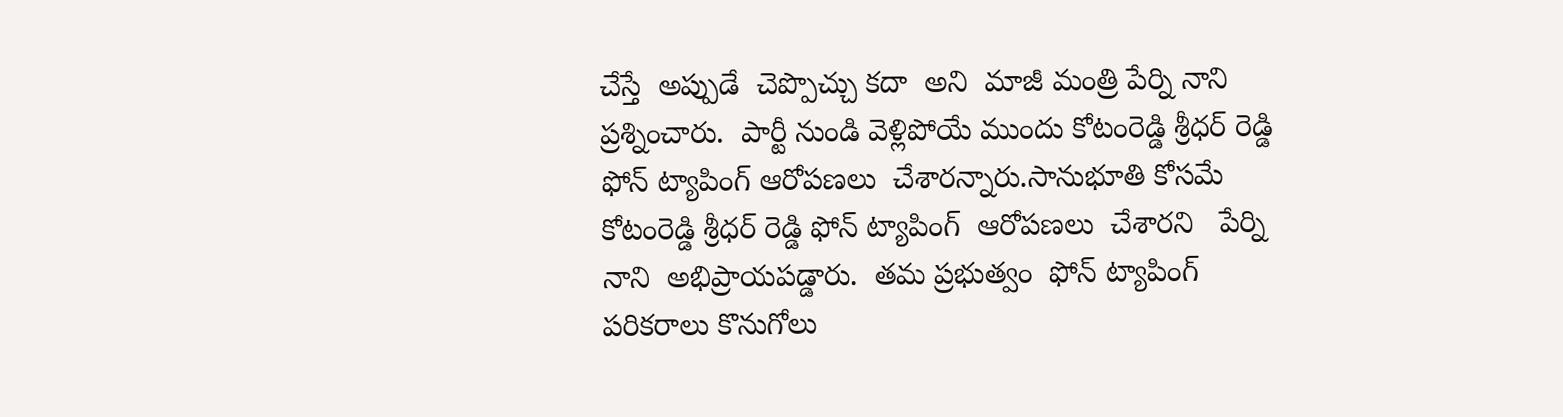చేస్తే  అప్పుడే  చెప్పొచ్చు కదా  అని  మాజీ మంత్రి పేర్ని నాని ప్రశ్నించారు.  పార్టీ నుండి వెళ్లిపోయే ముందు కోటంరెడ్డి శ్రీధర్ రెడ్డి  ఫోన్ ట్యాపింగ్ ఆరోపణలు  చేశారన్నారు.సానుభూతి కోసమే కోటంరెడ్డి శ్రీధర్ రెడ్డి ఫోన్ ట్యాపింగ్  ఆరోపణలు  చేశారని   పేర్ని నాని  అభిప్రాయపడ్డారు.  తమ ప్రభుత్వం  ఫోన్ ట్యాపింగ్  పరికరాలు కొనుగోలు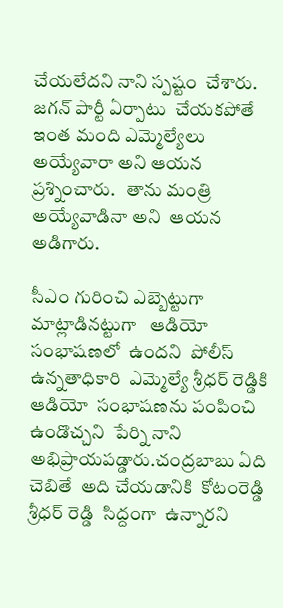చేయలేదని నాని స్పష్టం  చేశారు.  జగన్ పార్టీ ఏర్పాటు  చేయకపోతే  ఇంత మంది ఎమ్మెల్యేలు అయ్యేవారా అని ఆయన ప్రశ్నించారు.   తాను మంత్రి అయ్యేవాడినా అని  ఆయన అడిగారు.

సీఎం గురించి ఎబ్బెట్టుగా  మాట్లాడినట్టుగా   ఆడియో  సంభాషణలో  ఉందని  పోలీస్ ఉన్నతాధికారి  ఎమ్మెల్యే శ్రీధర్ రెడ్డికి  ఆడియో  సంభాషణను పంపించి ఉండొచ్చని  పేర్ని నాని  అభిప్రాయపడ్డారు.చంద్రబాబు ఏది చెబితే  అది చేయడానికి  కోటంరెడ్డి శ్రీధర్ రెడ్డి  సిద్దంగా  ఉన్నారని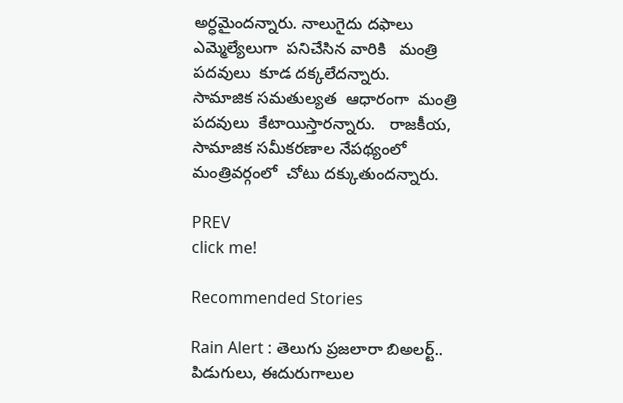అర్ధమైందన్నారు. నాలుగైదు దఫాలు ఎమ్మెల్యేలుగా  పనిచేసిన వారికి   మంత్రి పదవులు  కూడ దక్కలేదన్నారు.  సామాజిక సమతుల్యత  ఆధారంగా  మంత్రి పదవులు  కేటాయిస్తారన్నారు.   రాజకీయ, సామాజిక సమీకరణాల నేపథ్యంలో  మంత్రివర్గంలో  చోటు దక్కుతుందన్నారు.

PREV
click me!

Recommended Stories

Rain Alert : తెలుగు ప్రజలారా బిఅలర్ట్.. పిడుగులు, ఈదురుగాలుల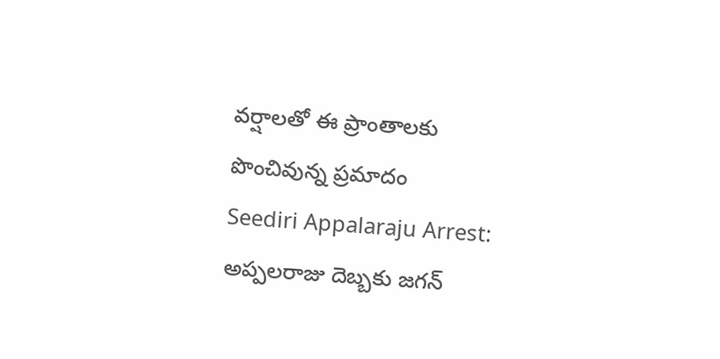వర్షాలతో ఈ ప్రాంతాలకు పొంచివున్న ప్రమాదం
Seediri Appalaraju Arrest: అప్పలరాజు దెబ్బకు జగన్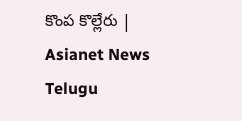కొంప కొల్లేరు | Asianet News Telugu